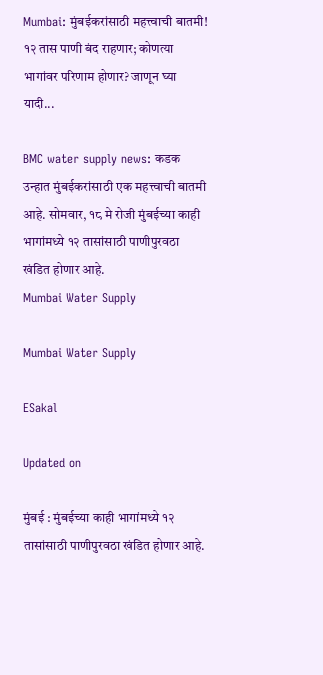Mumbai: मुंबईकरांसाठी महत्त्वाची बातमी! १२ तास पाणी बंद राहणार; कोणत्या भागांवर परिणाम होणार? जाणून घ्या यादी...

BMC water supply news: कडक उन्हात मुंबईकरांसाठी एक महत्त्वाची बातमी आहे. सोमवार, १८ मे रोजी मुंबईच्या काही भागांमध्ये १२ तासांसाठी पाणीपुरवठा खंडित होणार आहे.
Mumbai Water Supply

Mumbai Water Supply

ESakal

Updated on

मुंबई : मुंबईच्या काही भागांमध्ये १२ तासांसाठी पाणीपुरवठा खंडित होणार आहे.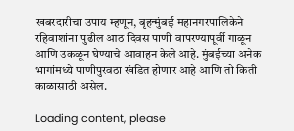खबरदारीचा उपाय म्हणून, बृहन्मुंबई महानगरपालिकेने रहिवाशांना पुढील आठ दिवस पाणी वापरण्यापूर्वी गाळून आणि उकळून घेण्याचे आवाहन केले आहे. मुंबईच्या अनेक भागांमध्ये पाणीपुरवठा खंडित होणार आहे आणि तो किती काळासाठी असेल.

Loading content, please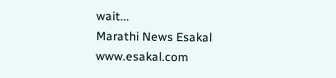wait...
Marathi News Esakal
www.esakal.com